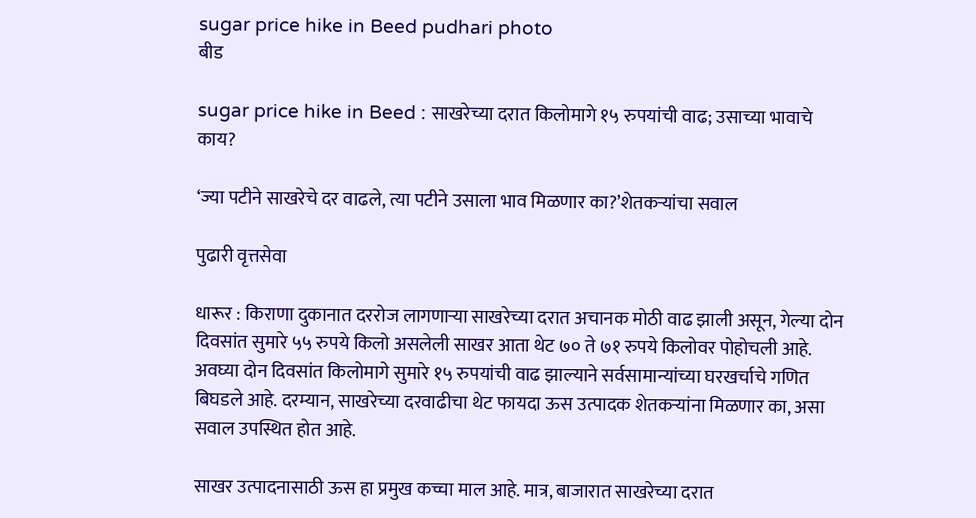sugar price hike in Beed pudhari photo
बीड

sugar price hike in Beed : साखरेच्या दरात किलोमागे १५ रुपयांची वाढ; उसाच्या भावाचे काय?

‘ज्या पटीने साखरेचे दर वाढले, त्या पटीने उसाला भाव मिळणार का?’शेतकऱ्यांचा सवाल

पुढारी वृत्तसेवा

धारूर : किराणा दुकानात दररोज लागणाऱ्या साखरेच्या दरात अचानक मोठी वाढ झाली असून, गेल्या दोन दिवसांत सुमारे ५५ रुपये किलो असलेली साखर आता थेट ७० ते ७१ रुपये किलोवर पोहोचली आहे. अवघ्या दोन दिवसांत किलोमागे सुमारे १५ रुपयांची वाढ झाल्याने सर्वसामान्यांच्या घरखर्चाचे गणित बिघडले आहे. दरम्यान, साखरेच्या दरवाढीचा थेट फायदा ऊस उत्पादक शेतकऱ्यांना मिळणार का, असा सवाल उपस्थित होत आहे.

साखर उत्पादनासाठी ऊस हा प्रमुख कच्चा माल आहे. मात्र, बाजारात साखरेच्या दरात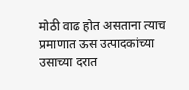मोठी वाढ होत असताना त्याच प्रमाणात ऊस उत्पादकांच्या उसाच्या दरात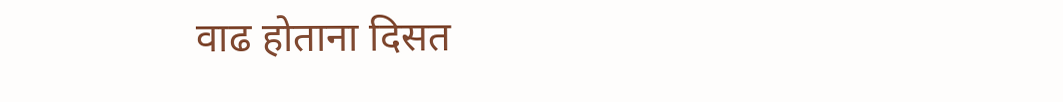वाढ होताना दिसत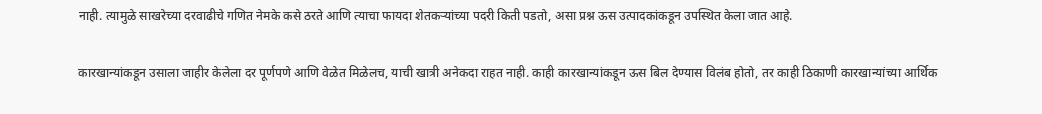नाही. त्यामुळे साखरेच्या दरवाढीचे गणित नेमके कसे ठरते आणि त्याचा फायदा शेतकऱ्यांच्या पदरी किती पडतो, असा प्रश्न ऊस उत्पादकांकडून उपस्थित केला जात आहे.

कारखान्यांकडून उसाला जाहीर केलेला दर पूर्णपणे आणि वेळेत मिळेलच, याची खात्री अनेकदा राहत नाही. काही कारखान्यांकडून ऊस बिल देण्यास विलंब होतो, तर काही ठिकाणी कारखान्यांच्या आर्थिक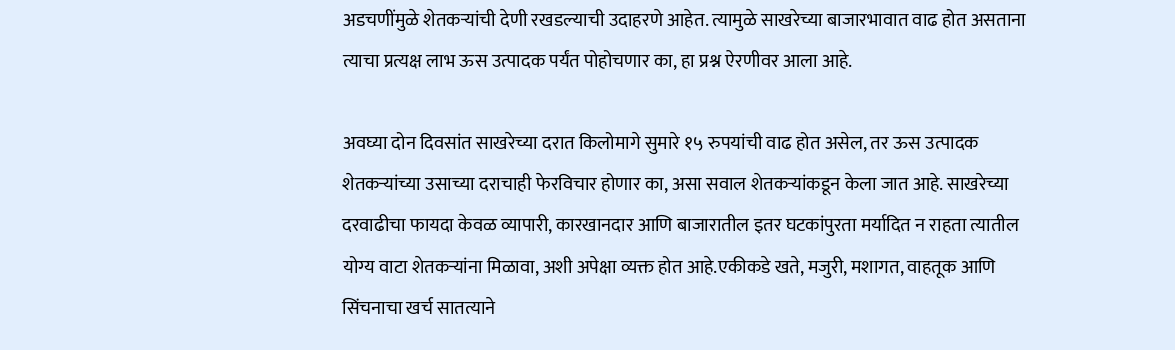अडचणींमुळे शेतकऱ्यांची देणी रखडल्याची उदाहरणे आहेत. त्यामुळे साखरेच्या बाजारभावात वाढ होत असताना त्याचा प्रत्यक्ष लाभ ऊस उत्पादक पर्यंत पोहोचणार का, हा प्रश्न ऐरणीवर आला आहे.

अवघ्या दोन दिवसांत साखरेच्या दरात किलोमागे सुमारे १५ रुपयांची वाढ होत असेल, तर ऊस उत्पादक शेतकऱ्यांच्या उसाच्या दराचाही फेरविचार होणार का, असा सवाल शेतकऱ्यांकडून केला जात आहे. साखरेच्या दरवाढीचा फायदा केवळ व्यापारी, कारखानदार आणि बाजारातील इतर घटकांपुरता मर्यादित न राहता त्यातील योग्य वाटा शेतकऱ्यांना मिळावा, अशी अपेक्षा व्यक्त होत आहे.एकीकडे खते, मजुरी, मशागत, वाहतूक आणि सिंचनाचा खर्च सातत्याने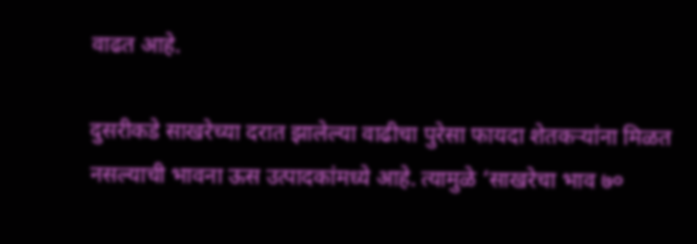वाढत आहे.

दुसरीकडे साखरेच्या दरात झालेल्या वाढीचा पुरेसा फायदा शेतकऱ्यांना मिळत नसल्याची भावना ऊस उत्पादकांमध्ये आहे. त्यामुळे ‘साखरेचा भाव ७०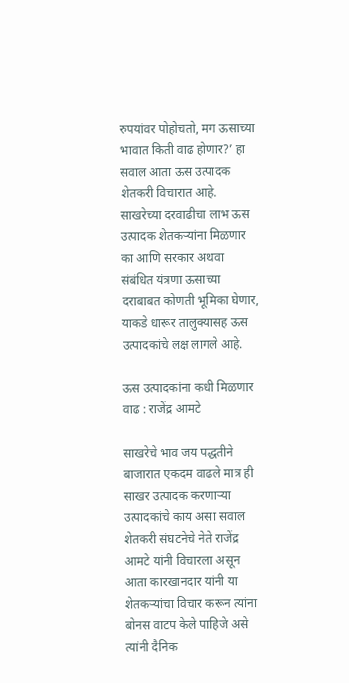रुपयांवर पोहोचतो, मग ऊसाच्या भावात किती वाढ होणार?’ हा सवाल आता ऊस उत्पादक शेतकरी विचारात आहे. साखरेच्या दरवाढीचा लाभ ऊस उत्पादक शेतकऱ्यांना मिळणार का आणि सरकार अथवा संबंधित यंत्रणा ऊसाच्या दराबाबत कोणती भूमिका घेणार, याकडे धारूर तालुक्यासह ऊस उत्पादकांचे लक्ष लागले आहे.

ऊस उत्पादकांना कधी मिळणार वाढ : राजेंद्र आमटे

साखरेचे भाव जय पद्धतीने बाजारात एकदम वाढले मात्र ही साखर उत्पादक करणाऱ्या उत्पादकांचे काय असा सवाल शेतकरी संघटनेचे नेते राजेंद्र आमटे यांनी विचारला असून आता कारखानदार यांनी या शेतकऱ्यांचा विचार करून त्यांना बोनस वाटप केले पाहिजे असे त्यांनी दैनिक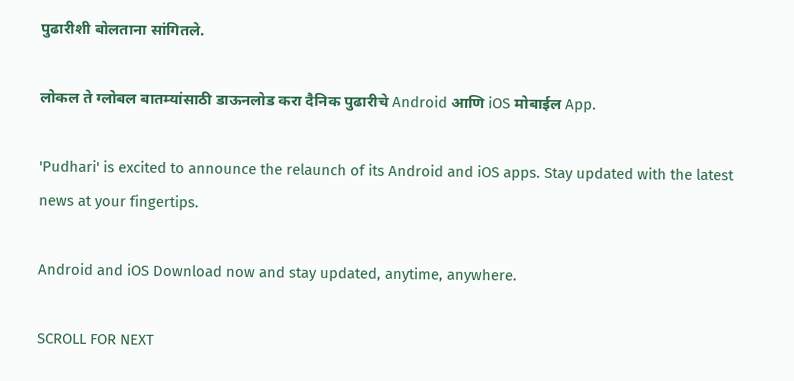पुढारीशी बोलताना सांगितले.

लोकल ते ग्लोबल बातम्यांसाठी डाऊनलोड करा दैनिक पुढारीचे Android आणि iOS मोबाईल App.

'Pudhari' is excited to announce the relaunch of its Android and iOS apps. Stay updated with the latest news at your fingertips.

Android and iOS Download now and stay updated, anytime, anywhere.

SCROLL FOR NEXT